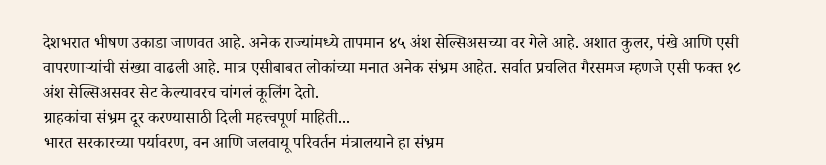देशभरात भीषण उकाडा जाणवत आहे. अनेक राज्यांमध्ये तापमान ४५ अंश सेल्सिअसच्या वर गेले आहे. अशात कुलर, पंखे आणि एसी वापरणाऱ्यांची संख्या वाढली आहे. मात्र एसीबाबत लोकांच्या मनात अनेक संभ्रम आहेत. सर्वात प्रचलित गैरसमज म्हणजे एसी फक्त १८ अंश सेल्सिअसवर सेट केल्यावरच चांगलं कूलिंग देतो.
ग्राहकांचा संभ्रम दूर करण्यासाठी दिली महत्त्वपूर्ण माहिती...
भारत सरकारच्या पर्यावरण, वन आणि जलवायू परिवर्तन मंत्रालयाने हा संभ्रम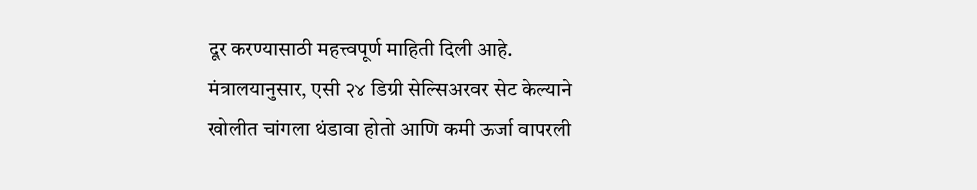दूर करण्यासाठी महत्त्वपूर्ण माहिती दिली आहे. मंत्रालयानुसार, एसी २४ डिग्री सेल्सिअरवर सेट केल्याने खोलीत चांगला थंडावा होतो आणि कमी ऊर्जा वापरली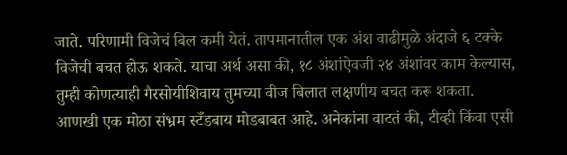जाते. परिणामी विजेचं बिल कमी येतं. तापमानातील एक अंश वाढीमुळे अंदाजे ६ टक्के विजेची बचत होऊ शकते. याचा अर्थ असा की, १८ अंशांऐवजी २४ अंशांवर काम केल्यास, तुम्ही कोणत्याही गैरसोयीशिवाय तुमच्या वीज बिलात लक्षणीय बचत करू शकता.
आणखी एक मोठा संभ्रम स्टँडबाय मोडबाबत आहे. अनेकांना वाटतं की, टीव्ही किंवा एसी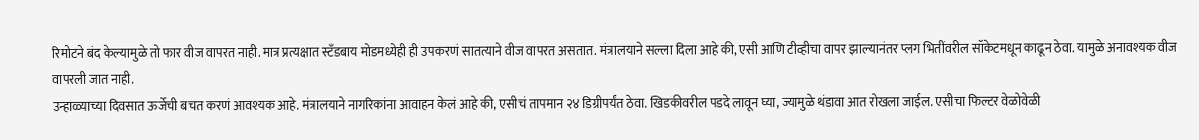रिमोटने बंद केल्यामुळे तो फार वीज वापरत नाही. मात्र प्रत्यक्षात स्टँडबाय मोडमध्येही ही उपकरणं सातत्याने वीज वापरत असतात. मंत्रालयाने सल्ला दिला आहे की, एसी आणि टीव्हीचा वापर झाल्यानंतर प्लग भितींवरील सॉकेटमधून काढून ठेवा. यामुळे अनावश्यक वीज वापरली जात नाही.
उन्हाळ्याच्या दिवसात ऊर्जेची बचत करणं आवश्यक आहे. मंत्रालयाने नागरिकांना आवाहन केलं आहे की, एसीचं तापमान २४ डिग्रीपर्यंत ठेवा. खिडकीवरील पडदे लावून घ्या, ज्यामुळे थंडावा आत रोखला जाईल. एसीचा फिल्टर वेळोवेळी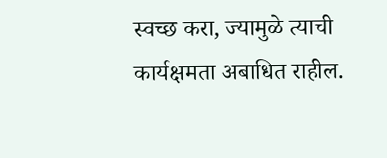स्वच्छ करा, ज्यामुळे त्याची कार्यक्षमता अबाधित राहील.